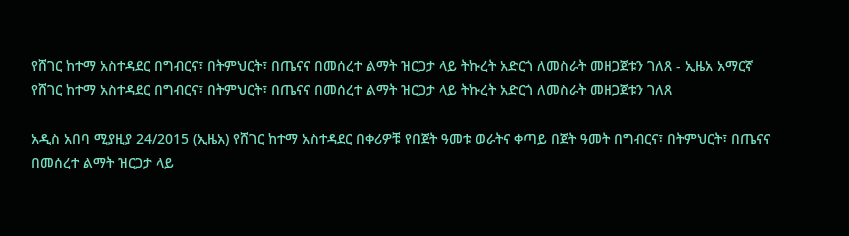የሸገር ከተማ አስተዳደር በግብርና፣ በትምህርት፣ በጤናና በመሰረተ ልማት ዝርጋታ ላይ ትኩረት አድርጎ ለመስራት መዘጋጀቱን ገለጸ - ኢዜአ አማርኛ
የሸገር ከተማ አስተዳደር በግብርና፣ በትምህርት፣ በጤናና በመሰረተ ልማት ዝርጋታ ላይ ትኩረት አድርጎ ለመስራት መዘጋጀቱን ገለጸ

አዲስ አበባ ሚያዚያ 24/2015 (ኢዜአ) የሸገር ከተማ አስተዳደር በቀሪዎቹ የበጀት ዓመቱ ወራትና ቀጣይ በጀት ዓመት በግብርና፣ በትምህርት፣ በጤናና በመሰረተ ልማት ዝርጋታ ላይ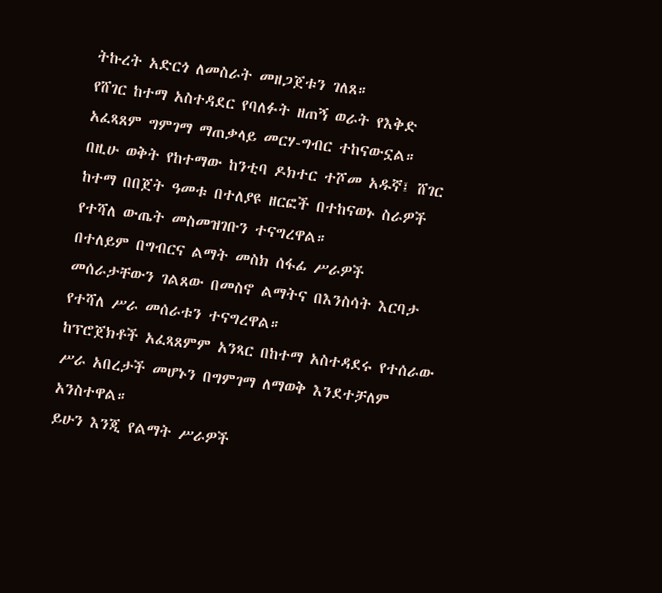ትኩረት አድርጎ ለመስራት መዘጋጀቱን ገለጸ።
የሸገር ከተማ አስተዳደር የባለፉት ዘጠኝ ወራት የእቅድ አፈጻጸም ግምገማ ማጠቃላይ መርሃ-ግብር ተከናውኗል።
በዚሁ ወቅት የከተማው ከንቲባ ዶክተር ተሾመ አዱኛ፤ ሸገር ከተማ በበጀት ዓመቱ በተለያዩ ዘርፎች በተከናወኑ ስራዎች የተሻለ ውጤት መስመዝገቡን ተናግረዋል።
በተለይም በግብርና ልማት መስክ ሰፋፊ ሥራዎች መሰራታቸውን ገልጸው በመስኖ ልማትና በእንስሳት እርባታ የተሻለ ሥራ መሰራቱን ተናግረዋል።
ከፕሮጀክቶች አፈጻጸምም አንጻር በከተማ አስተዳደሩ የተሰራው ሥራ አበረታች መሆኑን በግምገማ ለማወቅ እንደተቻለም አንስተዋል።
ይሁን እንጂ የልማት ሥራዎች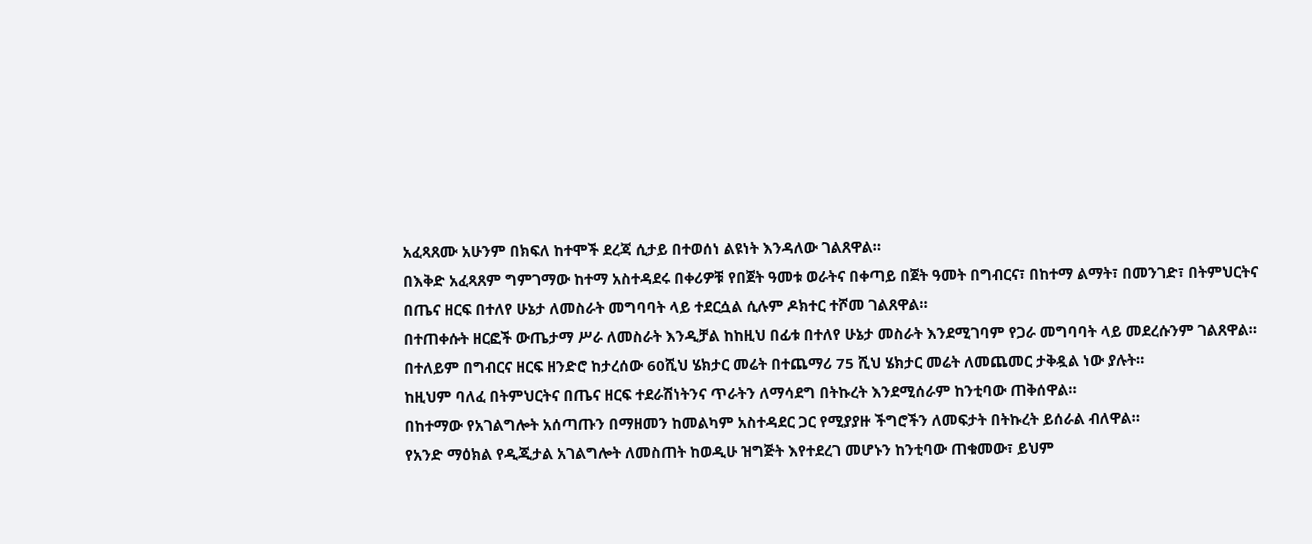አፈጻጸሙ አሁንም በክፍለ ከተሞች ደረጃ ሲታይ በተወሰነ ልዩነት እንዳለው ገልጸዋል።
በእቅድ አፈጻጸም ግምገማው ከተማ አስተዳደሩ በቀሪዎቹ የበጀት ዓመቱ ወራትና በቀጣይ በጀት ዓመት በግብርና፣ በከተማ ልማት፣ በመንገድ፣ በትምህርትና በጤና ዘርፍ በተለየ ሁኔታ ለመስራት መግባባት ላይ ተደርሷል ሲሉም ዶክተር ተሾመ ገልጸዋል።
በተጠቀሱት ዘርፎች ውጤታማ ሥራ ለመስራት እንዲቻል ከከዚህ በፊቱ በተለየ ሁኔታ መስራት እንደሚገባም የጋራ መግባባት ላይ መደረሱንም ገልጸዋል።
በተለይም በግብርና ዘርፍ ዘንድሮ ከታረሰው 60ሺህ ሄክታር መሬት በተጨማሪ 75 ሺህ ሄክታር መሬት ለመጨመር ታቅዷል ነው ያሉት።
ከዚህም ባለፈ በትምህርትና በጤና ዘርፍ ተደራሽነትንና ጥራትን ለማሳደግ በትኩረት እንደሚሰራም ከንቲባው ጠቅሰዋል።
በከተማው የአገልግሎት አሰጣጡን በማዘመን ከመልካም አስተዳደር ጋር የሚያያዙ ችግሮችን ለመፍታት በትኩረት ይሰራል ብለዋል።
የአንድ ማዕክል የዲጂታል አገልግሎት ለመስጠት ከወዲሁ ዝግጅት እየተደረገ መሆኑን ከንቲባው ጠቁመው፣ ይህም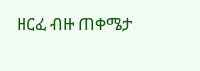ዘርፈ ብዙ ጠቀሜታ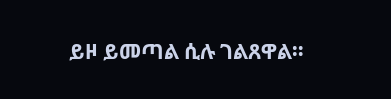ይዞ ይመጣል ሲሉ ገልጸዋል።